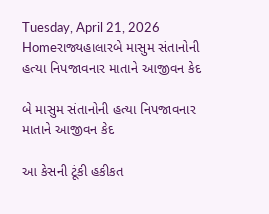Tuesday, April 21, 2026
Homeરાજ્યહાલારબે માસુમ સંતાનોની હત્યા નિપજાવનાર માતાને આજીવન કેદ

બે માસુમ સંતાનોની હત્યા નિપજાવનાર માતાને આજીવન કેદ

આ કેસની ટૂંકી હકીકત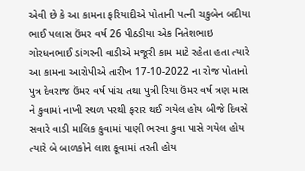એવી છે કે આ કામના ફરિયાદીએ પોતાની પત્ની ચકુબેન બદીયા ભાઈ પલાસ ઉંમર વર્ષ 26 પીઠડીયા એક નિતેશભાઇ ગોરધનભાઈ ડાંગરની વાડીએ મજૂરી કામ માટે રહેતા હતા ત્યારે આ કામના આરોપીએ તારીખ 17-10-2022 ના રોજ પોતાનો પુત્ર દેવરાજ ઉંમર વર્ષ પાંચ તથા પુત્રી રિયા ઉંમર વર્ષ ત્રણ માસ ને કુવામાં નાખી સ્થળ પરથી ફરાર થઈ ગયેલ હોય બીજે દિવસે સવારે વાડી માલિક કુવામાં પાણી ભરવા કુવા પાસે ગયેલ હોય ત્યારે બે બાળકોને લાશ કૂવામાં તરતી હોય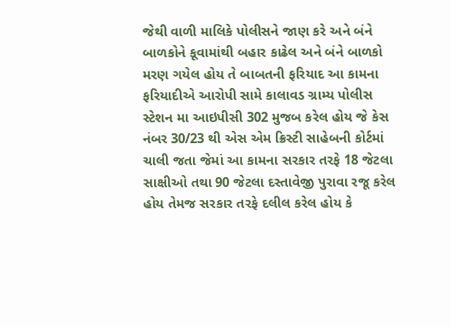જેથી વાળી માલિકે પોલીસને જાણ કરે અને બંને બાળકોને કૂવામાંથી બહાર કાઢેલ અને બંને બાળકો મરણ ગયેલ હોય તે બાબતની ફરિયાદ આ કામના ફરિયાદીએ આરોપી સામે કાલાવડ ગ્રામ્ય પોલીસ સ્ટેશન મા આઇપીસી 302 મુજબ કરેલ હોય જે કેસ નંબર 30/23 થી એસ એમ ક્રિસ્ટી સાહેબની કોર્ટમાં ચાલી જતા જેમાં આ કામના સરકાર તરફે 18 જેટલા સાક્ષીઓ તથા 90 જેટલા દસ્તાવેજી પુરાવા રજૂ કરેલ હોય તેમજ સરકાર તરફે દલીલ કરેલ હોય કે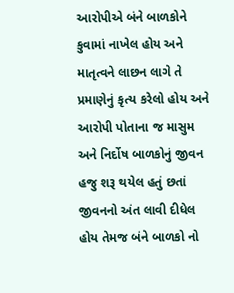આરોપીએ બંને બાળકોને કુવામાં નાખેલ હોય અને માતૃત્વને લાછન લાગે તે પ્રમાણેનું કૃત્ય કરેલો હોય અને આરોપી પોતાના જ માસુમ અને નિર્દોષ બાળકોનું જીવન હજુ શરૂ થયેલ હતું છતાં જીવનનો અંત લાવી દીધેલ હોય તેમજ બંને બાળકો નો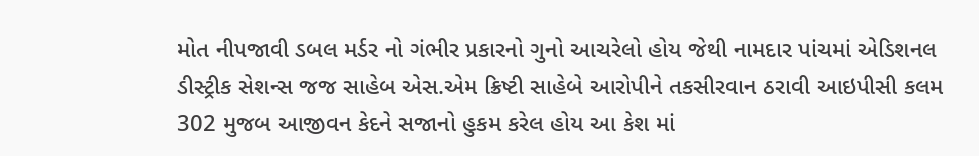મોત નીપજાવી ડબલ મર્ડર નો ગંભીર પ્રકારનો ગુનો આચરેલો હોય જેથી નામદાર પાંચમાં એડિશનલ ડીસ્ટ્રીક સેશન્સ જજ સાહેબ એસ.એમ ક્રિષ્ટી સાહેબે આરોપીને તકસીરવાન ઠરાવી આઇપીસી કલમ 302 મુજબ આજીવન કેદને સજાનો હુકમ કરેલ હોય આ કેશ માં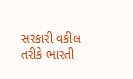સરકારી વકીલ તરીકે ભારતી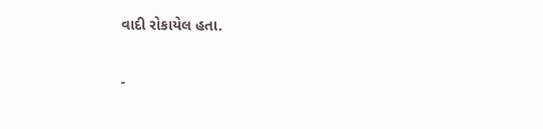વાદી રોકાયેલ હતા.

-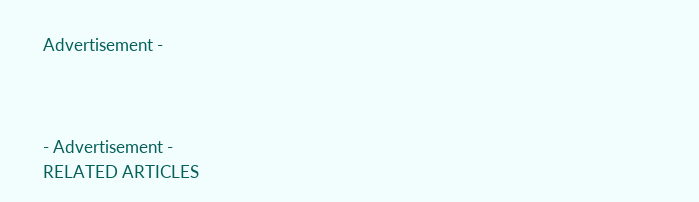Advertisement -



- Advertisement -
RELATED ARTICLES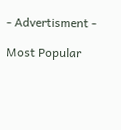- Advertisment -

Most Popular